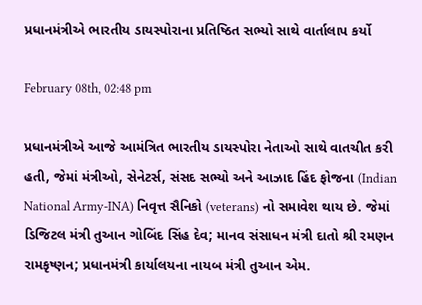પ્રધાનમંત્રીએ ભારતીય ડાયસ્પોરાના પ્રતિષ્ઠિત સભ્યો સાથે વાર્તાલાપ કર્યો

February 08th, 02:48 pm

પ્રધાનમંત્રીએ આજે આમંત્રિત ભારતીય ડાયસ્પોરા નેતાઓ સાથે વાતચીત કરી હતી, જેમાં મંત્રીઓ, સેનેટર્સ, સંસદ સભ્યો અને આઝાદ હિંદ ફોજના (Indian National Army-INA) નિવૃત્ત સૈનિકો (veterans) નો સમાવેશ થાય છે. જેમાં ડિજિટલ મંત્રી તુઆન ગોબિંદ સિંહ દેવ; માનવ સંસાધન મંત્રી દાતો શ્રી રમણન રામકૃષ્ણન; પ્રધાનમંત્રી કાર્યાલયના નાયબ મંત્રી તુઆન એમ.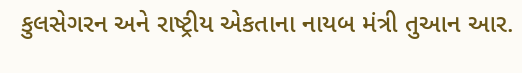કુલસેગરન અને રાષ્ટ્રીય એકતાના નાયબ મંત્રી તુઆન આર.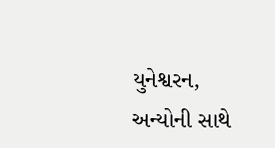યુનેશ્વરન, અન્યોની સાથે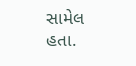સામેલ હતા.